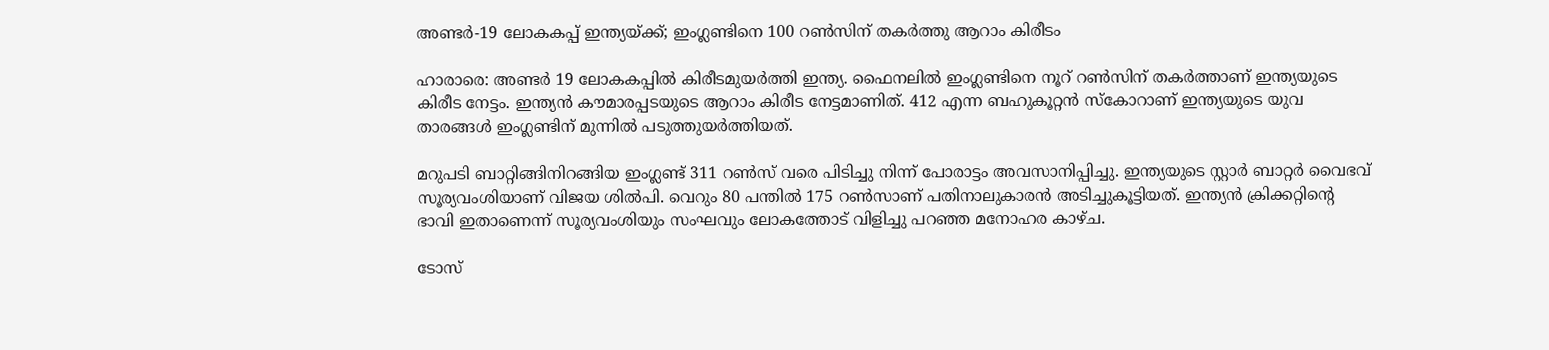അണ്ടർ-19 ലോകകപ്പ് ഇന്ത്യയ്ക്ക്; ഇംഗ്ലണ്ടിനെ 100 റൺസിന് തകർത്തു ആറാം കിരീടം

ഹാരാരെ: അണ്ടര്‍ 19 ലോകകപ്പില്‍ കിരീടമുയര്‍ത്തി ഇന്ത്യ. ഫൈനലില്‍ ഇംഗ്ലണ്ടിനെ നൂറ് റണ്‍സിന് തകര്‍ത്താണ് ഇന്ത്യയുടെ കിരീട നേട്ടം. ഇന്ത്യന്‍ കൗമാരപ്പടയുടെ ആറാം കിരീട നേട്ടമാണിത്. 412 എന്ന ബഹുകൂറ്റന്‍ സ്‌കോറാണ് ഇന്ത്യയുടെ യുവ താരങ്ങള്‍ ഇംഗ്ലണ്ടിന് മുന്നില്‍ പടുത്തുയര്‍ത്തിയത്.

മറുപടി ബാറ്റിങ്ങിനിറങ്ങിയ ഇംഗ്ലണ്ട് 311 റണ്‍സ് വരെ പിടിച്ചു നിന്ന് പോരാട്ടം അവസാനിപ്പിച്ചു. ഇന്ത്യയുടെ സ്റ്റാര്‍ ബാറ്റര്‍ വൈഭവ് സൂര്യവംശിയാണ് വിജയ ശില്‍പി. വെറും 80 പന്തില്‍ 175 റണ്‍സാണ് പതിനാലുകാരന്‍ അടിച്ചുകൂട്ടിയത്. ഇന്ത്യന്‍ ക്രിക്കറ്റിന്റെ ഭാവി ഇതാണെന്ന് സൂര്യവംശിയും സംഘവും ലോകത്തോട് വിളിച്ചു പറഞ്ഞ മനോഹര കാഴ്ച.

ടോസ്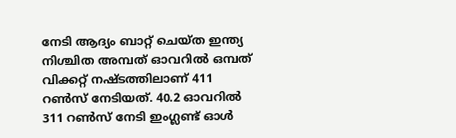നേടി ആദ്യം ബാറ്റ് ചെയ്ത ഇന്ത്യ നിശ്ചിത അമ്പത് ഓവറില്‍ ഒമ്പത് വിക്കറ്റ് നഷ്ടത്തിലാണ് 411 റണ്‍സ് നേടിയത്. 40.2 ഓവറില്‍ 311 റണ്‍സ് നേടി ഇംഗ്ലണ്ട് ഓള്‍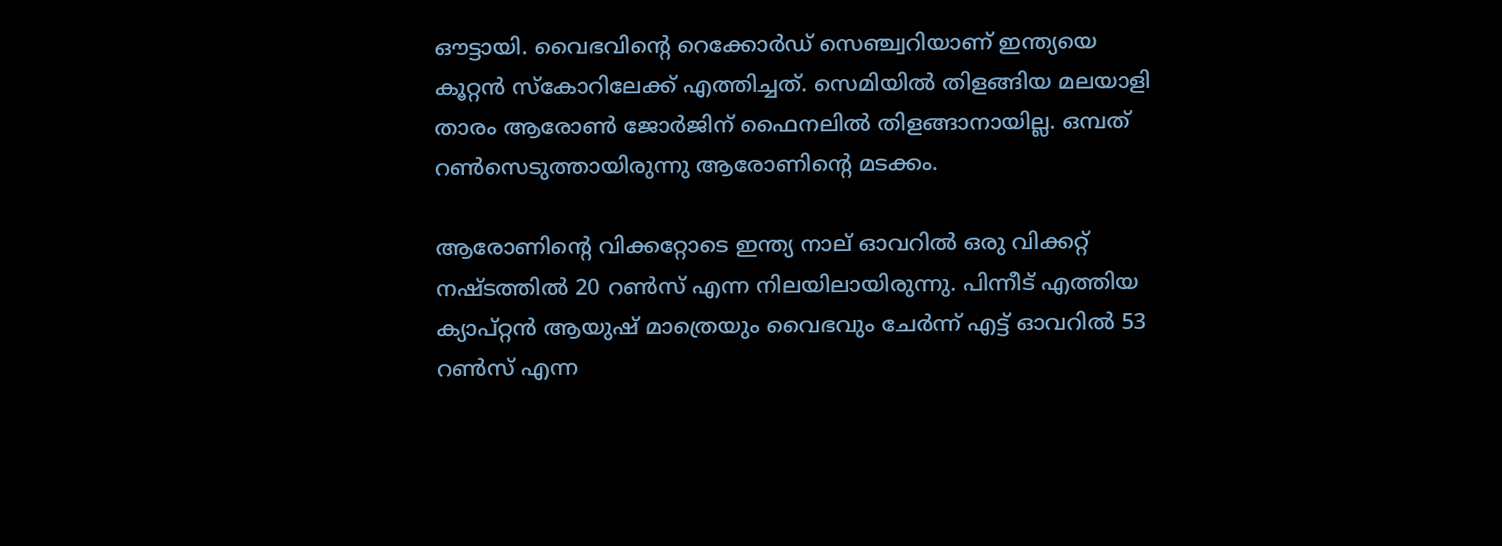ഔട്ടായി. വൈഭവിന്റെ റെക്കോര്‍ഡ് സെഞ്ച്വറിയാണ് ഇന്ത്യയെ കൂറ്റന്‍ സ്‌കോറിലേക്ക് എത്തിച്ചത്. സെമിയില്‍ തിളങ്ങിയ മലയാളി താരം ആരോണ്‍ ജോര്‍ജിന് ഫൈനലില്‍ തിളങ്ങാനായില്ല. ഒമ്പത് റണ്‍സെടുത്തായിരുന്നു ആരോണിന്റെ മടക്കം.

ആരോണിന്റെ വിക്കറ്റോടെ ഇന്ത്യ നാല് ഓവറില്‍ ഒരു വിക്കറ്റ് നഷ്ടത്തില്‍ 20 റണ്‍സ് എന്ന നിലയിലായിരുന്നു. പിന്നീട് എത്തിയ ക്യാപ്റ്റന്‍ ആയുഷ് മാത്രെയും വൈഭവും ചേര്‍ന്ന് എട്ട് ഓവറില്‍ 53 റണ്‍സ് എന്ന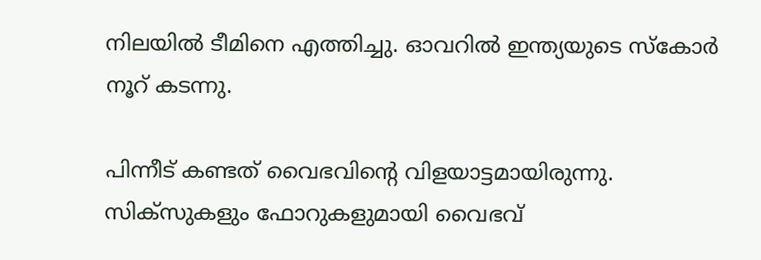നിലയില്‍ ടീമിനെ എത്തിച്ചു. ഓവറില്‍ ഇന്ത്യയുടെ സ്‌കോര്‍ നൂറ് കടന്നു.

പിന്നീട് കണ്ടത് വൈഭവിന്റെ വിളയാട്ടമായിരുന്നു. സിക്‌സുകളും ഫോറുകളുമായി വൈഭവ്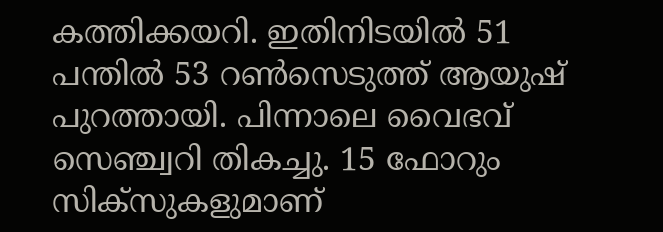കത്തിക്കയറി. ഇതിനിടയില്‍ 51 പന്തില്‍ 53 റണ്‍സെടുത്ത് ആയുഷ് പുറത്തായി. പിന്നാലെ വൈഭവ് സെഞ്ച്വറി തികച്ചു. 15 ഫോറും സിക്‌സുകളുമാണ്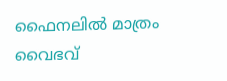ഫൈനലില്‍ മാത്രം വൈഭവ്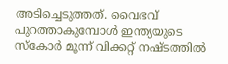അടിച്ചെടുത്തത്. വൈഭവ് പുറത്താകുമ്പോള്‍ ഇന്ത്യയുടെ സ്‌കോര്‍ മൂന്ന് വിക്കറ്റ് നഷ്ടത്തില്‍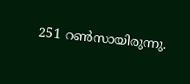251 റണ്‍സായിരുന്നു.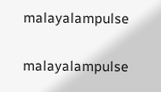malayalampulse

malayalampulse